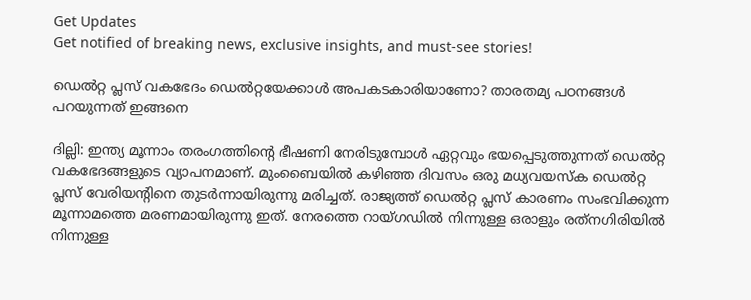Get Updates
Get notified of breaking news, exclusive insights, and must-see stories!

ഡെല്‍റ്റ പ്ലസ് വകഭേദം ഡെല്‍റ്റയേക്കാള്‍ അപകടകാരിയാണോ? താരതമ്യ പഠനങ്ങള്‍ പറയുന്നത് ഇങ്ങനെ

ദില്ലി: ഇന്ത്യ മൂന്നാം തരംഗത്തിന്റെ ഭീഷണി നേരിടുമ്പോള്‍ ഏറ്റവും ഭയപ്പെടുത്തുന്നത് ഡെല്‍റ്റ വകഭേദങ്ങളുടെ വ്യാപനമാണ്. മുംബൈയില്‍ കഴിഞ്ഞ ദിവസം ഒരു മധ്യവയസ്‌ക ഡെല്‍റ്റ പ്ലസ് വേരിയന്റിനെ തുടര്‍ന്നായിരുന്നു മരിച്ചത്. രാജ്യത്ത് ഡെല്‍റ്റ പ്ലസ് കാരണം സംഭവിക്കുന്ന മൂന്നാമത്തെ മരണമായിരുന്നു ഇത്. നേരത്തെ റായ്ഗഡില്‍ നിന്നുള്ള ഒരാളും രത്‌നഗിരിയില്‍ നിന്നുള്ള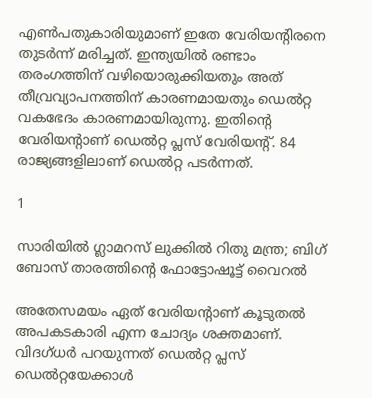എണ്‍പതുകാരിയുമാണ് ഇതേ വേരിയന്റിരനെ തുടര്‍ന്ന് മരിച്ചത്. ഇന്ത്യയില്‍ രണ്ടാം തരംഗത്തിന് വഴിയൊരുക്കിയതും അത് തീവ്രവ്യാപനത്തിന് കാരണമായതും ഡെല്‍റ്റ വകഭേദം കാരണമായിരുന്നു. ഇതിന്റെ വേരിയന്റാണ് ഡെല്‍റ്റ പ്ലസ് വേരിയന്റ്. 84 രാജ്യങ്ങളിലാണ് ഡെല്‍റ്റ പടര്‍ന്നത്.

1

സാരിയിൽ ഗ്ലാമറസ് ലുക്കിൽ റിതു മന്ത്ര; ബിഗ് ബോസ് താരത്തിന്റെ ഫോട്ടോഷൂട്ട് വൈറൽ

അതേസമയം ഏത് വേരിയന്റാണ് കൂടുതല്‍ അപകടകാരി എന്ന ചോദ്യം ശക്തമാണ്. വിദഗ്ധര്‍ പറയുന്നത് ഡെല്‍റ്റ പ്ലസ് ഡെല്‍റ്റയേക്കാള്‍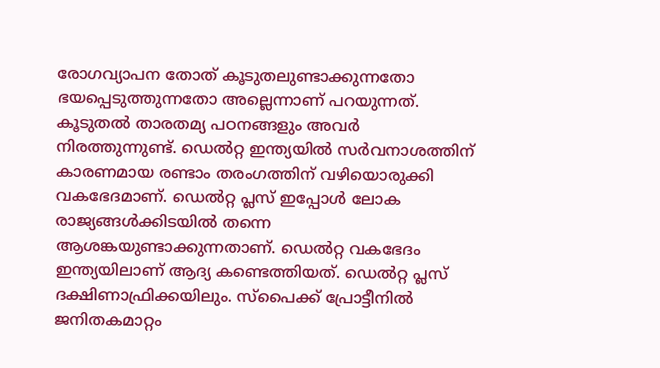രോഗവ്യാപന തോത് കൂടുതലുണ്ടാക്കുന്നതോ ഭയപ്പെടുത്തുന്നതോ അല്ലെന്നാണ് പറയുന്നത്. കൂടുതല്‍ താരതമ്യ പഠനങ്ങളും അവര്‍ നിരത്തുന്നുണ്ട്. ഡെല്‍റ്റ ഇന്ത്യയില്‍ സര്‍വനാശത്തിന് കാരണമായ രണ്ടാം തരംഗത്തിന് വഴിയൊരുക്കി വകഭേദമാണ്. ഡെല്‍റ്റ പ്ലസ് ഇപ്പോള്‍ ലോക രാജ്യങ്ങള്‍ക്കിടയില്‍ തന്നെ ആശങ്കയുണ്ടാക്കുന്നതാണ്. ഡെല്‍റ്റ വകഭേദം ഇന്ത്യയിലാണ് ആദ്യ കണ്ടെത്തിയത്. ഡെല്‍റ്റ പ്ലസ് ദക്ഷിണാഫ്രിക്കയിലും. സ്‌പൈക്ക് പ്രോട്ടീനില്‍ ജനിതകമാറ്റം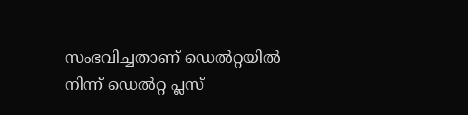സംഭവിച്ചതാണ് ഡെല്‍റ്റയില്‍ നിന്ന് ഡെല്‍റ്റ പ്ലസ്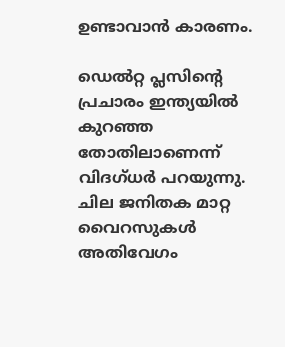ഉണ്ടാവാന്‍ കാരണം.

ഡെല്‍റ്റ പ്ലസിന്റെ പ്രചാരം ഇന്ത്യയില്‍ കുറഞ്ഞ തോതിലാണെന്ന് വിദഗ്ധര്‍ പറയുന്നു. ചില ജനിതക മാറ്റ വൈറസുകള്‍ അതിവേഗം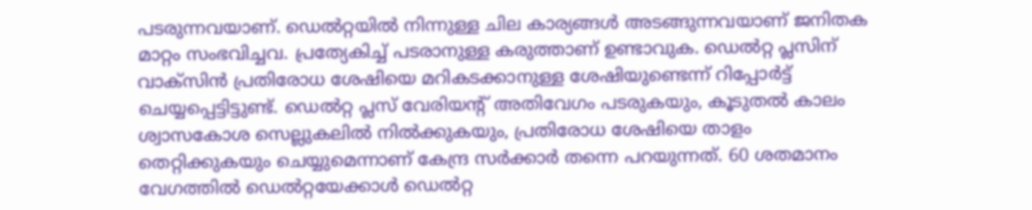പടരുന്നവയാണ്. ഡെല്‍റ്റയില്‍ നിന്നുള്ള ചില കാര്യങ്ങള്‍ അടങ്ങുന്നവയാണ് ജനിതക മാറ്റം സംഭവിച്ചവ. പ്രത്യേകിച്ച് പടരാനുള്ള കരുത്താണ് ഉണ്ടാവുക. ഡെല്‍റ്റ പ്ലസിന് വാക്‌സിന്‍ പ്രതിരോധ ശേഷിയെ മറികടക്കാനുള്ള ശേഷിയുണ്ടെന്ന് റിപ്പോര്‍ട്ട് ചെയ്യപ്പെട്ടിട്ടുണ്ട്. ഡെല്‍റ്റ പ്ലസ് വേരിയന്റ് അതിവേഗം പടരുകയും, കൂടുതല്‍ കാലം ശ്വാസകോശ സെല്ലുകലില്‍ നില്‍ക്കുകയും, പ്രതിരോധ ശേഷിയെ താളം തെറ്റിക്കുകയും ചെയ്യുമെന്നാണ് കേന്ദ്ര സര്‍ക്കാര്‍ തന്നെ പറയുന്നത്. 60 ശതമാനം വേഗത്തില്‍ ഡെല്‍റ്റയേക്കാള്‍ ഡെല്‍റ്റ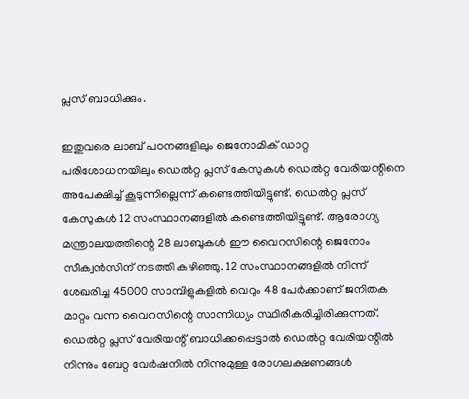പ്ലസ് ബാധിക്കും.

ഇതുവരെ ലാബ് പഠനങ്ങളിലും ജെനോമിക് ഡാറ്റ പരിശോധനയിലും ഡെല്‍റ്റ പ്ലസ് കേസുകള്‍ ഡെല്‍റ്റ വേരിയന്റിനെ അപേക്ഷിച്ച് കൂടുന്നില്ലെന്ന് കണ്ടെത്തിയിട്ടുണ്ട്. ഡെല്‍റ്റ പ്ലസ് കേസുകള്‍ 12 സംസ്ഥാനങ്ങളില്‍ കണ്ടെത്തിയിട്ടുണ്ട്. ആരോഗ്യ മന്ത്രാലയത്തിന്റെ 28 ലാബുകള്‍ ഈ വൈറസിന്റെ ജെനോം സീക്വന്‍സിന് നടത്തി കഴിഞ്ഞു. 12 സംസ്ഥാനങ്ങളില്‍ നിന്ന് ശേഖരിച്ച 45000 സാമ്പിളുകളില്‍ വെറും 48 പേര്‍ക്കാണ് ജനിതക മാറ്റം വന്ന വൈറസിന്റെ സാന്നിധ്യം സ്ഥിരീകരിച്ചിരിക്കുന്നത്. ഡെല്‍റ്റ പ്ലസ് വേരിയന്റ് ബാധിക്കപ്പെട്ടാല്‍ ഡെല്‍റ്റ വേരിയന്റില്‍ നിന്നും ബേറ്റ വേര്‍ഷനില്‍ നിന്നുമുള്ള രോഗലക്ഷണങ്ങള്‍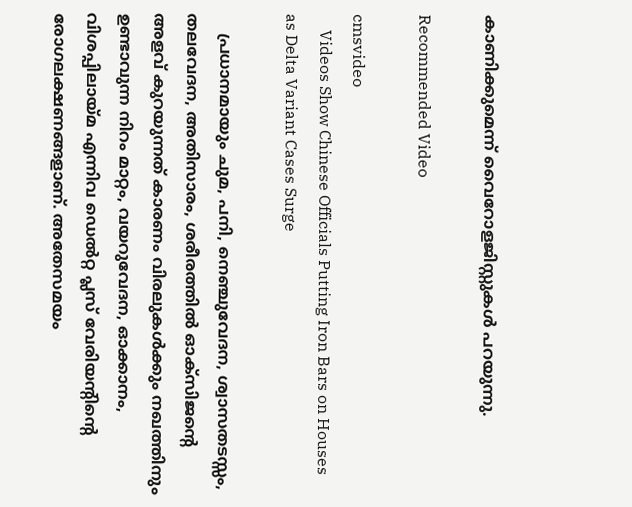കാണിക്കുമെന്ന് വൈറോളജിസ്റ്റുകള്‍ പറയുന്നു.

Recommended Video

cmsvideo
    Videos Show Chinese Officials Putting Iron Bars on Houses as Delta Variant Cases Surge

    പ്രധാനമായും ചുമ, പനി, നെഞ്ചുവേദന, ശ്വാസതടസ്സം, തലവേദന, അതിസാരം, ശരീരത്തില്‍ ഓക്‌സിജന്റെ അളവ് കുറയുന്നത് കാരണം വിരലുകള്‍ക്കും നഖത്തിനും ഉണ്ടാവുന്ന നിറം മാറ്റം, വയറുവേദന, ഓക്കാനം, വിശപ്പിലായ്മ എന്നിവ ഡെല്‍റ്റ പ്ലസ് വേരിയന്റിന്റെ രോഗലക്ഷണങ്ങളാണ്. അതേസമയം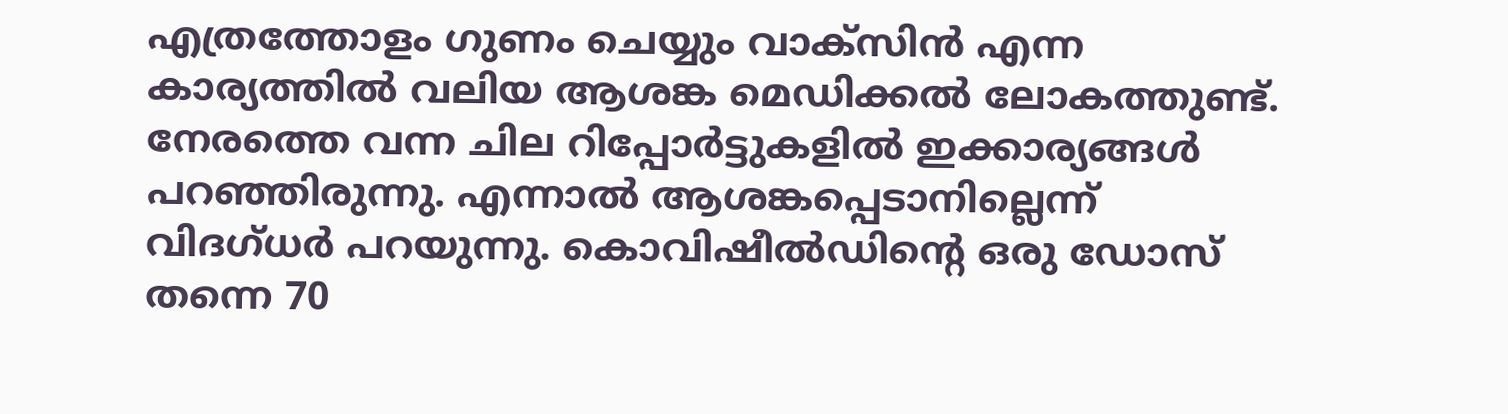എത്രത്തോളം ഗുണം ചെയ്യും വാക്‌സിന്‍ എന്ന കാര്യത്തില്‍ വലിയ ആശങ്ക മെഡിക്കല്‍ ലോകത്തുണ്ട്. നേരത്തെ വന്ന ചില റിപ്പോര്‍ട്ടുകളില്‍ ഇക്കാര്യങ്ങള്‍ പറഞ്ഞിരുന്നു. എന്നാല്‍ ആശങ്കപ്പെടാനില്ലെന്ന് വിദഗ്ധര്‍ പറയുന്നു. കൊവിഷീല്‍ഡിന്റെ ഒരു ഡോസ് തന്നെ 70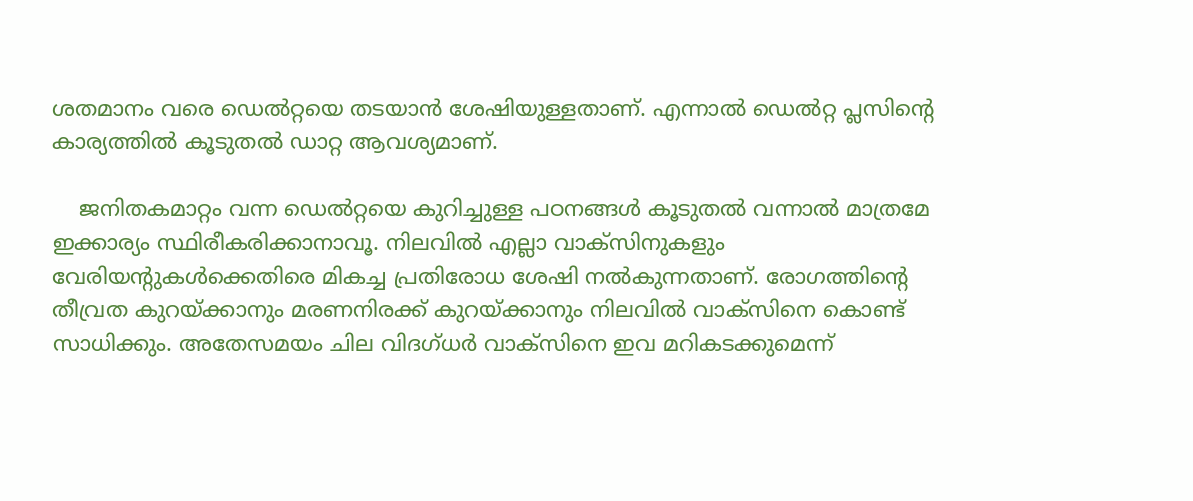ശതമാനം വരെ ഡെല്‍റ്റയെ തടയാന്‍ ശേഷിയുള്ളതാണ്. എന്നാല്‍ ഡെല്‍റ്റ പ്ലസിന്റെ കാര്യത്തില്‍ കൂടുതല്‍ ഡാറ്റ ആവശ്യമാണ്.

    ജനിതകമാറ്റം വന്ന ഡെല്‍റ്റയെ കുറിച്ചുള്ള പഠനങ്ങള്‍ കൂടുതല്‍ വന്നാല്‍ മാത്രമേ ഇക്കാര്യം സ്ഥിരീകരിക്കാനാവൂ. നിലവില്‍ എല്ലാ വാക്‌സിനുകളും വേരിയന്റുകള്‍ക്കെതിരെ മികച്ച പ്രതിരോധ ശേഷി നല്‍കുന്നതാണ്. രോഗത്തിന്റെ തീവ്രത കുറയ്ക്കാനും മരണനിരക്ക് കുറയ്ക്കാനും നിലവില്‍ വാക്‌സിനെ കൊണ്ട് സാധിക്കും. അതേസമയം ചില വിദഗ്ധര്‍ വാക്‌സിനെ ഇവ മറികടക്കുമെന്ന്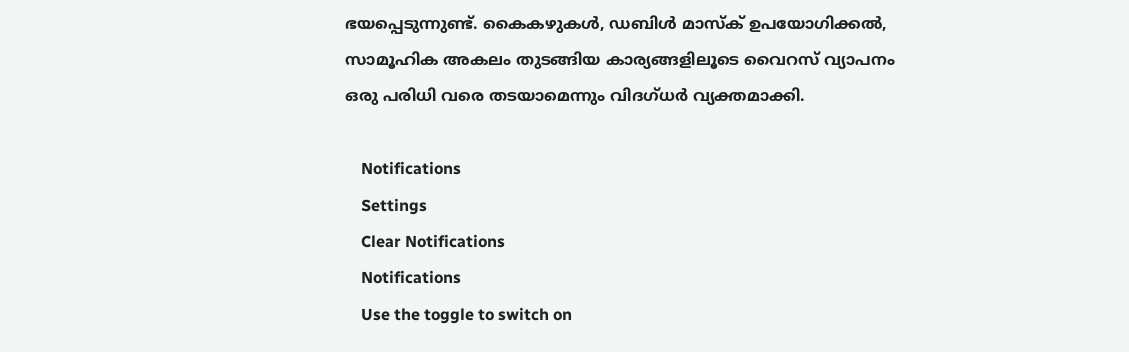ഭയപ്പെടുന്നുണ്ട്. കൈകഴുകള്‍, ഡബിള്‍ മാസ്‌ക് ഉപയോഗിക്കല്‍, സാമൂഹിക അകലം തുടങ്ങിയ കാര്യങ്ങളിലൂടെ വൈറസ് വ്യാപനം ഒരു പരിധി വരെ തടയാമെന്നും വിദഗ്ധര്‍ വ്യക്തമാക്കി.

    Notifications
    Settings
    Clear Notifications
    Notifications
    Use the toggle to switch on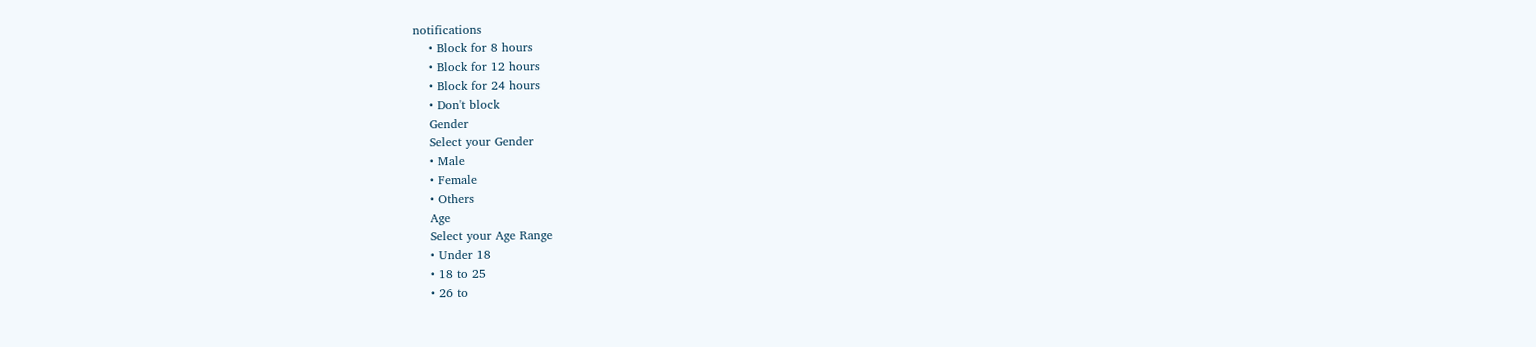notifications
    • Block for 8 hours
    • Block for 12 hours
    • Block for 24 hours
    • Don't block
    Gender
    Select your Gender
    • Male
    • Female
    • Others
    Age
    Select your Age Range
    • Under 18
    • 18 to 25
    • 26 to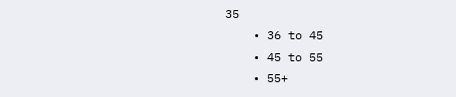35
    • 36 to 45
    • 45 to 55
    • 55+